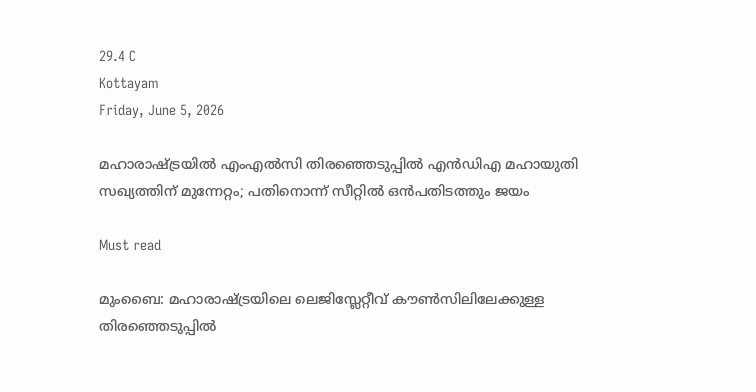29.4 C
Kottayam
Friday, June 5, 2026

മഹാരാഷ്ട്രയിൽ എംഎൽസി തിരഞ്ഞെടുപ്പിൽ എൻഡിഎ മഹായുതി സഖ്യത്തിന് മുന്നേറ്റം; പതിനൊന്ന് സീറ്റിൽ ഒൻപതിടത്തും ജയം

Must read

മുംബൈ: മഹാരാഷ്ട്രയിലെ ലെജിസ്ലേറ്റീവ് കൗൺസിലിലേക്കുള്ള തിരഞ്ഞെടുപ്പിൽ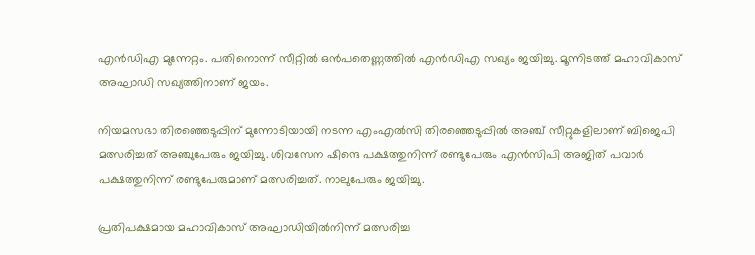എൻഡിഎ മുന്നേറ്റം. പതിനൊന്ന് സീറ്റിൽ ഒൻപതെണ്ണത്തിൽ എൻഡിഎ സഖ്യം ജയിച്ചു. മൂന്നിടത്ത് മഹാവികാസ് അഘാഡി സഖ്യത്തിനാണ് ജയം.

നിയമസഭാ തിരഞ്ഞെടുപ്പിന് മുന്നോടിയായി നടന്ന എംഎൽസി തിരഞ്ഞെടുപ്പിൽ അഞ്ച് സീറ്റുകളിലാണ് ബിജെപി മത്സരിച്ചത് അഞ്ചുപേരും ജയിച്ചു. ശിവസേന ഷിന്ദെ പക്ഷത്തുനിന്ന് രണ്ടുപേരും എൻസിപി അജിത് പവാർ പക്ഷത്തുനിന്ന് രണ്ടുപേരുമാണ് മത്സരിച്ചത്. നാലുപേരും ജയിച്ചു.

പ്രതിപക്ഷമായ മഹാവികാസ് അഘാഡിയിൽനിന്ന് മത്സരിച്ച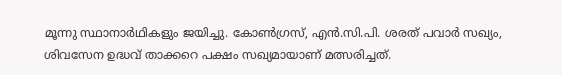മൂന്നു സ്ഥാനാർഥികളും ജയിച്ചു. കോൺഗ്രസ്, എൻ.സി.പി. ശരത് പവാർ സഖ്യം, ശിവസേന ഉദ്ധവ് താക്കറെ പക്ഷം സഖ്യമായാണ് മത്സരിച്ചത്.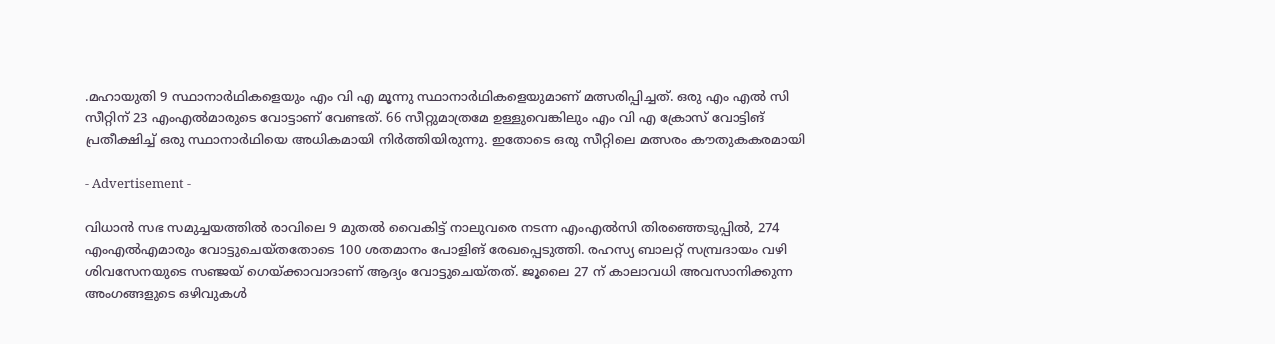.മഹായുതി 9 സ്ഥാനാര്‍ഥികളെയും എം വി എ മൂന്നു സ്ഥാനാര്‍ഥികളെയുമാണ് മത്സരിപ്പിച്ചത്. ഒരു എം എല്‍ സി സീറ്റിന് 23 എംഎല്‍മാരുടെ വോട്ടാണ് വേണ്ടത്. 66 സീറ്റുമാത്രമേ ഉള്ളുവെങ്കിലും എം വി എ ക്രോസ് വോട്ടിങ് പ്രതീക്ഷിച്ച് ഒരു സ്ഥാനാര്‍ഥിയെ അധികമായി നിര്‍ത്തിയിരുന്നു. ഇതോടെ ഒരു സീറ്റിലെ മത്സരം കൗതുകകരമായി

- Advertisement -

വിധാന്‍ സഭ സമുച്ചയത്തില്‍ രാവിലെ 9 മുതല്‍ വൈകിട്ട് നാലുവരെ നടന്ന എംഎല്‍സി തിരഞ്ഞെടുപ്പില്‍, 274 എംഎല്‍എമാരും വോട്ടുചെയ്തതോടെ 100 ശതമാനം പോളിങ് രേഖപ്പെടുത്തി. രഹസ്യ ബാലറ്റ് സമ്പ്രദായം വഴി ശിവസേനയുടെ സഞ്ജയ് ഗെയ്ക്കാവാദാണ് ആദ്യം വോട്ടുചെയ്തത്. ജൂലൈ 27 ന് കാലാവധി അവസാനിക്കുന്ന അംഗങ്ങളുടെ ഒഴിവുകള്‍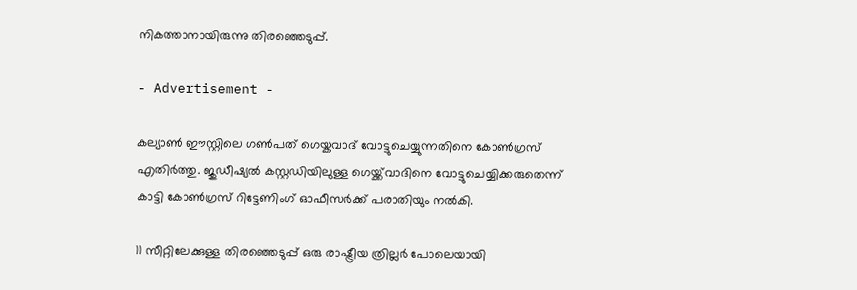നികത്താനായിരുന്നു തിരഞ്ഞെടുപ്പ്.

- Advertisement -

കല്യാണ്‍ ഈസ്റ്റിലെ ഗണ്‍പത് ഗെയ്കവാദ് വോട്ടുചെയ്യുന്നതിനെ കോണ്‍ഗ്രസ് എതിര്‍ത്തു. ജുഡീഷ്യല്‍ കസ്റ്റഡിയിലുള്ള ഗെയ്ക്ക്‌വാദിനെ വോട്ടുചെയ്യിക്കരുതെന്ന് കാട്ടി കോണ്‍ഗ്രസ് റിട്ടേണിംഗ് ഓഫീസര്‍ക്ക് പരാതിയും നല്‍കി.

11 സീറ്റിലേക്കുള്ള തിരഞ്ഞെടുപ്പ് ഒരു രാഷ്ട്രീയ ത്രില്ലര്‍ പോലെയായി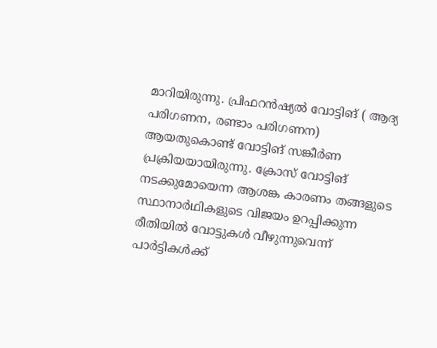മാറിയിരുന്നു. പ്രിഫറന്‍ഷ്യല്‍ വോട്ടിങ് ( ആദ്യ പരിഗണന, രണ്ടാം പരിഗണന) ആയതുകൊണ്ട് വോട്ടിങ് സങ്കീര്‍ണ പ്രക്രിയയായിരുന്നു. ക്രോസ് വോട്ടിങ് നടക്കുമോയെന്ന ആശങ്ക കാരണം തങ്ങളുടെ സ്ഥാനാര്‍ഥികളുടെ വിജയം ഉറപ്പിക്കുന്ന രീതിയില്‍ വോട്ടുകള്‍ വീഴുന്നുവെന്ന് പാര്‍ട്ടികള്‍ക്ക്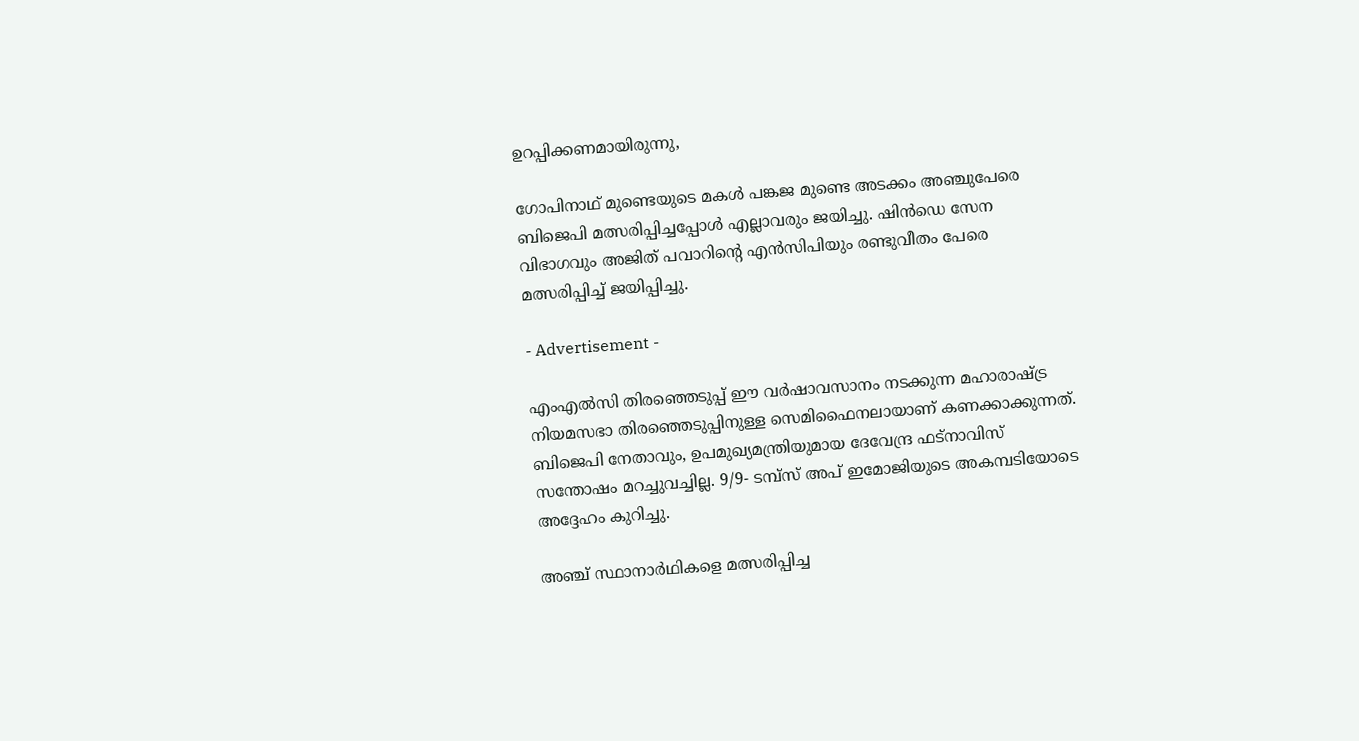ഉറപ്പിക്കണമായിരുന്നു,

ഗോപിനാഥ് മുണ്ടെയുടെ മകള്‍ പങ്കജ മുണ്ടെ അടക്കം അഞ്ചുപേരെ ബിജെപി മത്സരിപ്പിച്ചപ്പോള്‍ എല്ലാവരും ജയിച്ചു. ഷിന്‍ഡെ സേന വിഭാഗവും അജിത് പവാറിന്റെ എന്‍സിപിയും രണ്ടുവീതം പേരെ മത്സരിപ്പിച്ച് ജയിപ്പിച്ചു.

- Advertisement -

എംഎല്‍സി തിരഞ്ഞെടുപ്പ് ഈ വര്‍ഷാവസാനം നടക്കുന്ന മഹാരാഷ്ട്ര നിയമസഭാ തിരഞ്ഞെടുപ്പിനുള്ള സെമിഫൈനലായാണ് കണക്കാക്കുന്നത്.
ബിജെപി നേതാവും, ഉപമുഖ്യമന്ത്രിയുമായ ദേവേന്ദ്ര ഫട്‌നാവിസ് സന്തോഷം മറച്ചുവച്ചില്ല. 9/9- ടമ്പ്‌സ് അപ് ഇമോജിയുടെ അകമ്പടിയോടെ അദ്ദേഹം കുറിച്ചു.

അഞ്ച് സ്ഥാനാര്‍ഥികളെ മത്സരിപ്പിച്ച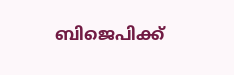ബിജെപിക്ക്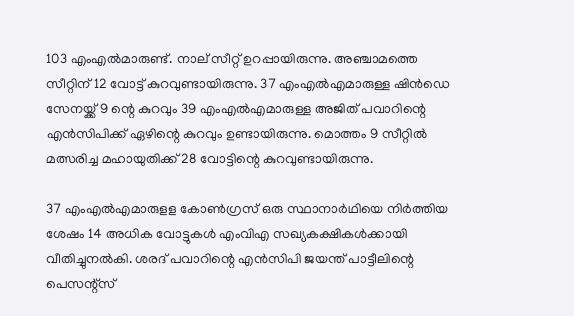103 എംഎല്‍മാരുണ്ട്. നാല് സീറ്റ് ഉറപ്പായിരുന്നു. അഞ്ചാമത്തെ സീറ്റിന് 12 വോട്ട് കുറവുണ്ടായിരുന്നു. 37 എംഎല്‍എമാരുള്ള ഷിന്‍ഡെ സേനയ്ക്ക് 9 ന്റെ കുറവും 39 എംഎല്‍എമാരുള്ള അജിത് പവാറിന്റെ എന്‍സിപിക്ക് ഏഴിന്റെ കുറവും ഉണ്ടായിരുന്നു. മൊത്തം 9 സീറ്റില്‍ മത്സരിച്ച മഹായുതിക്ക് 28 വോട്ടിന്റെ കുറവുണ്ടായിരുന്നു.

37 എംഎല്‍എമാരുളള കോണ്‍ഗ്രസ് ഒരു സ്ഥാനാര്‍ഥിയെ നിര്‍ത്തിയ ശേഷം 14 അധിക വോട്ടുകള്‍ എംവിഎ സഖ്യകക്ഷികള്‍ക്കായി വീതിച്ചുനല്‍കി. ശരദ് പവാറിന്റെ എന്‍സിപി ജയന്ത് പാട്ടീലിന്റെ പെസന്റ്‌സ്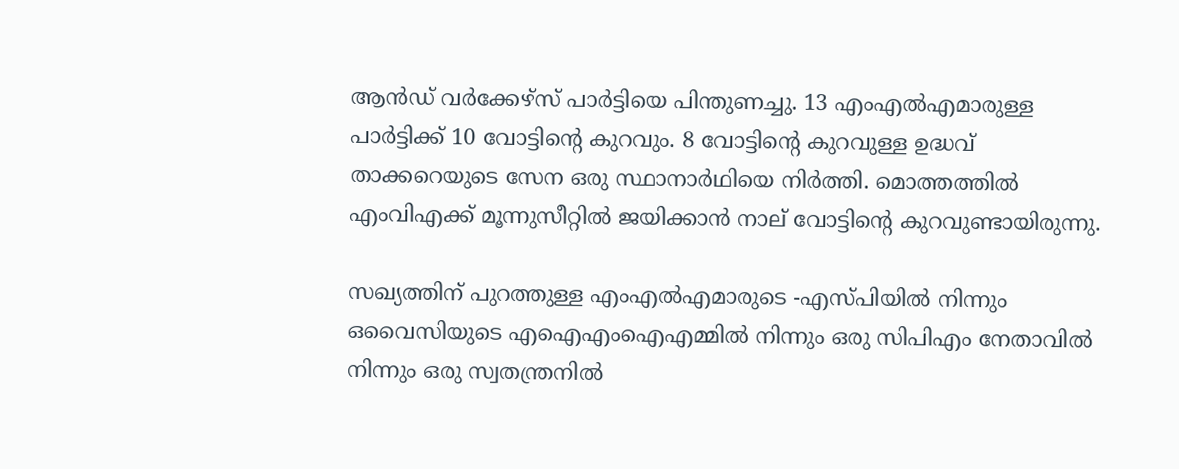ആന്‍ഡ് വര്‍ക്കേഴ്‌സ് പാര്‍ട്ടിയെ പിന്തുണച്ചു. 13 എംഎല്‍എമാരുള്ള പാര്‍ട്ടിക്ക് 10 വോട്ടിന്റെ കുറവും. 8 വോട്ടിന്റെ കുറവുള്ള ഉദ്ധവ് താക്കറെയുടെ സേന ഒരു സ്ഥാനാര്‍ഥിയെ നിര്‍ത്തി. മൊത്തത്തില്‍ എംവിഎക്ക് മൂന്നുസീറ്റില്‍ ജയിക്കാന്‍ നാല് വോട്ടിന്റെ കുറവുണ്ടായിരുന്നു.

സഖ്യത്തിന് പുറത്തുള്ള എംഎല്‍എമാരുടെ -എസ്പിയില്‍ നിന്നും ഒവൈസിയുടെ എഐഎംഐഎമ്മില്‍ നിന്നും ഒരു സിപിഎം നേതാവില്‍ നിന്നും ഒരു സ്വതന്ത്രനില്‍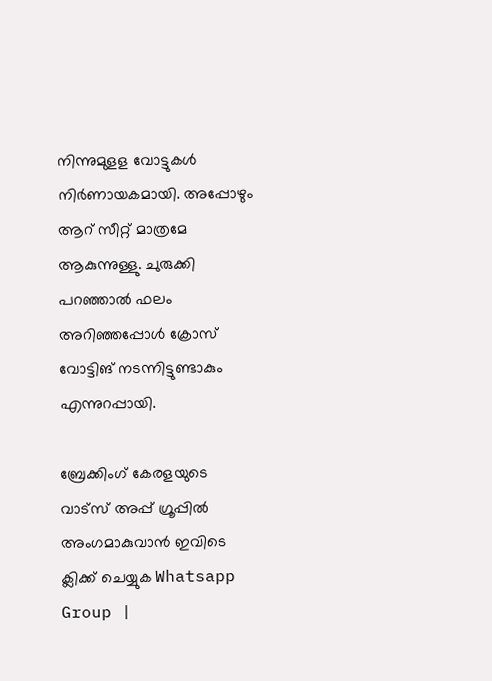നിന്നുമുളള വോട്ടുകള്‍ നിര്‍ണായകമായി. അപ്പോഴും ആറ് സീറ്റ് മാത്രമേ ആകുന്നുള്ളു. ചുരുക്കി പറഞ്ഞാല്‍ ഫലം അറിഞ്ഞപ്പോള്‍ ക്രോസ് വോട്ടിങ് നടന്നിട്ടുണ്ടാകും എന്നുറപ്പായി.

ബ്രേക്കിംഗ് കേരളയുടെ വാട്സ് അപ്പ് ഗ്രൂപ്പിൽ അംഗമാകുവാൻ ഇവിടെ ക്ലിക്ക് ചെയ്യുക Whatsapp Group |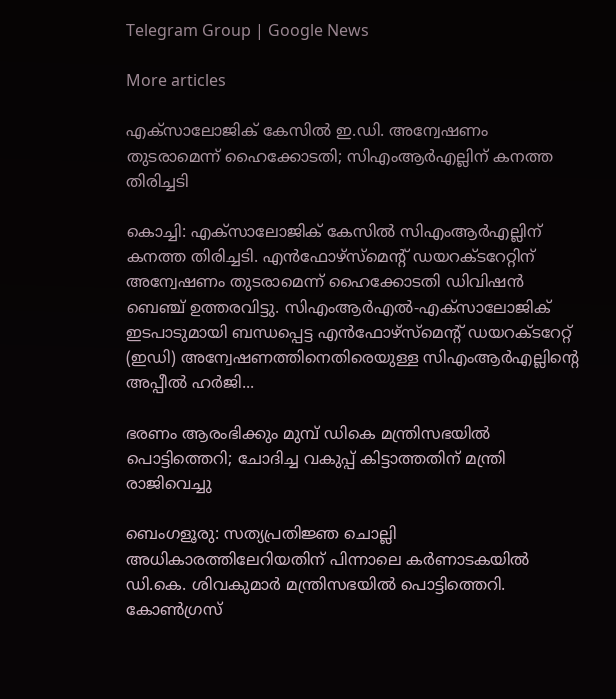Telegram Group | Google News

More articles

എക്സാലോജിക് കേസിൽ ഇ.ഡി. അന്വേഷണം തുടരാമെന്ന് ഹൈക്കോടതി; സിഎംആർഎല്ലിന് കനത്ത തിരിച്ചടി

കൊച്ചി: എക്സാലോജിക് കേസിൽ സിഎംആർഎല്ലിന് കനത്ത തിരിച്ചടി. എൻഫോഴ്സ്മെന്റ് ഡയറക്ടറേറ്റിന് അന്വേഷണം തുടരാമെന്ന് ഹൈക്കോടതി ഡിവിഷൻ ബെഞ്ച് ഉത്തരവിട്ടു. സിഎംആർഎൽ-എക്സാലോജിക് ഇടപാടുമായി ബന്ധപ്പെട്ട എൻഫോഴ്സ്മെന്റ് ഡയറക്ടറേറ്റ് (ഇഡി) അന്വേഷണത്തിനെതിരെയുള്ള സിഎംആർഎല്ലിന്റെ അപ്പീൽ ഹർജി...

ഭരണം ആരംഭിക്കും മുമ്പ് ഡികെ മന്ത്രിസഭയിൽ പൊട്ടിത്തെറി; ചോദിച്ച വകുപ്പ് കിട്ടാത്തതിന് മന്ത്രി രാജിവെച്ചു

ബെംഗളൂരു: സത്യപ്രതിജ്ഞ ചൊല്ലി അധികാരത്തിലേറിയതിന് പിന്നാലെ കർണാടകയിൽ ഡി.കെ. ശിവകുമാർ മന്ത്രിസഭയിൽ പൊട്ടിത്തെറി. കോൺഗ്രസ്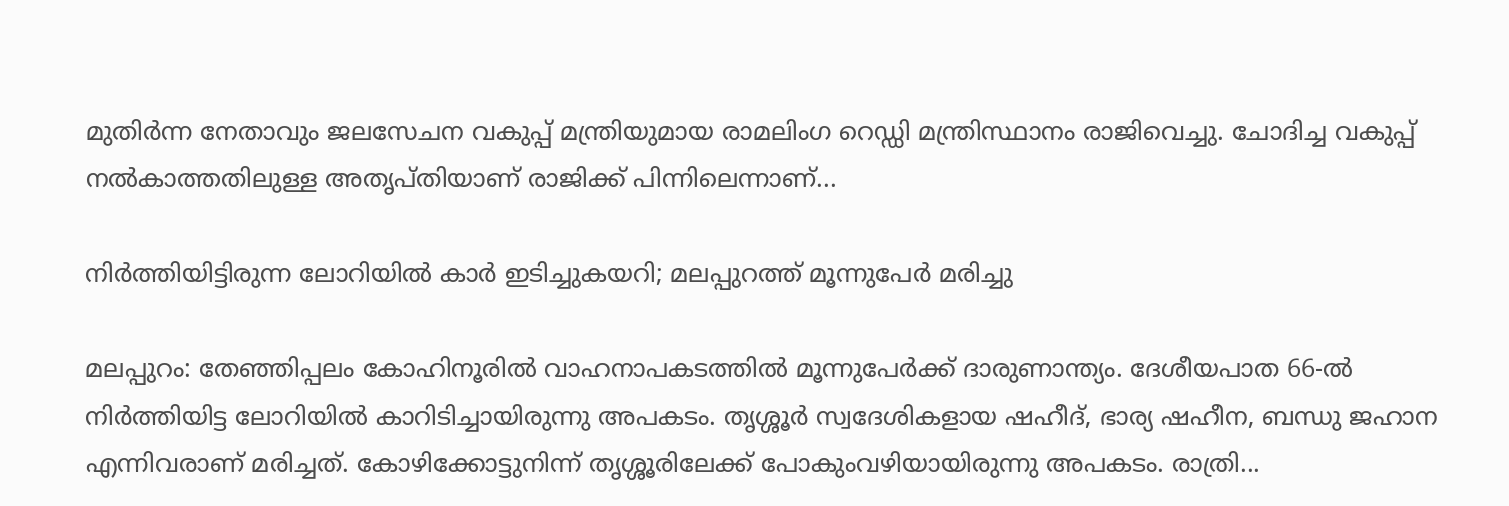മുതിർന്ന നേതാവും ജലസേചന വകുപ്പ് മന്ത്രിയുമായ രാമലിംഗ റെഡ്ഡി മന്ത്രിസ്ഥാനം രാജിവെച്ചു. ചോദിച്ച വകുപ്പ് നൽകാത്തതിലുള്ള അതൃപ്തിയാണ് രാജിക്ക് പിന്നിലെന്നാണ്...

നിർത്തിയിട്ടിരുന്ന ലോറിയിൽ കാർ ഇടിച്ചുകയറി; മലപ്പുറത്ത് മൂന്നുപേർ മരിച്ചു

മലപ്പുറം: തേഞ്ഞിപ്പലം കോഹിനൂരിൽ വാഹനാപകടത്തിൽ മൂന്നുപേർക്ക് ദാരുണാന്ത്യം. ദേശീയപാത 66-ൽ നിർത്തിയിട്ട ലോറിയിൽ കാറിടിച്ചായിരുന്നു അപകടം. തൃശ്ശൂർ സ്വദേശികളായ ഷഹീദ്, ഭാര്യ ഷഹീന, ബന്ധു ജഹാന എന്നിവരാണ് മരിച്ചത്. കോഴിക്കോട്ടുനിന്ന് തൃശ്ശൂരിലേക്ക് പോകുംവഴിയായിരുന്നു അപകടം. രാത്രി...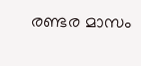രണ്ടര മാസം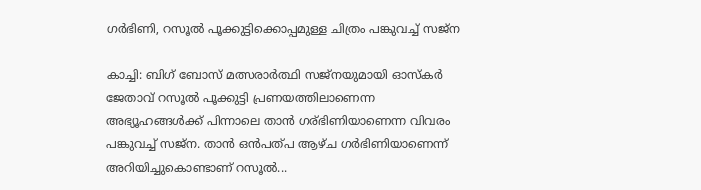ഗർഭിണി, റസൂൽ പൂക്കുട്ടിക്കൊപ്പമുള്ള ചിത്രം പങ്കുവച്ച് സജ്‌ന

കാച്ചി: ബിഗ് ബോസ് മത്സരാർത്ഥി സജ്‌നയുമായി ഓസ്കർ ജേതാവ് റസൂൽ പൂക്കുട്ടി പ്രണയത്തിലാണെന്ന അഭ്യൂഹങ്ങൾക്ക് പിന്നാലെ താൻ ഗര്ഭിണിയാണെന്ന വിവരം പങ്കുവച്ച് സജ്‌ന. താൻ ഒൻപത്പ ആഴ്ച ഗർഭിണിയാണെന്ന് അറിയിച്ചുകൊണ്ടാണ് റസൂൽ...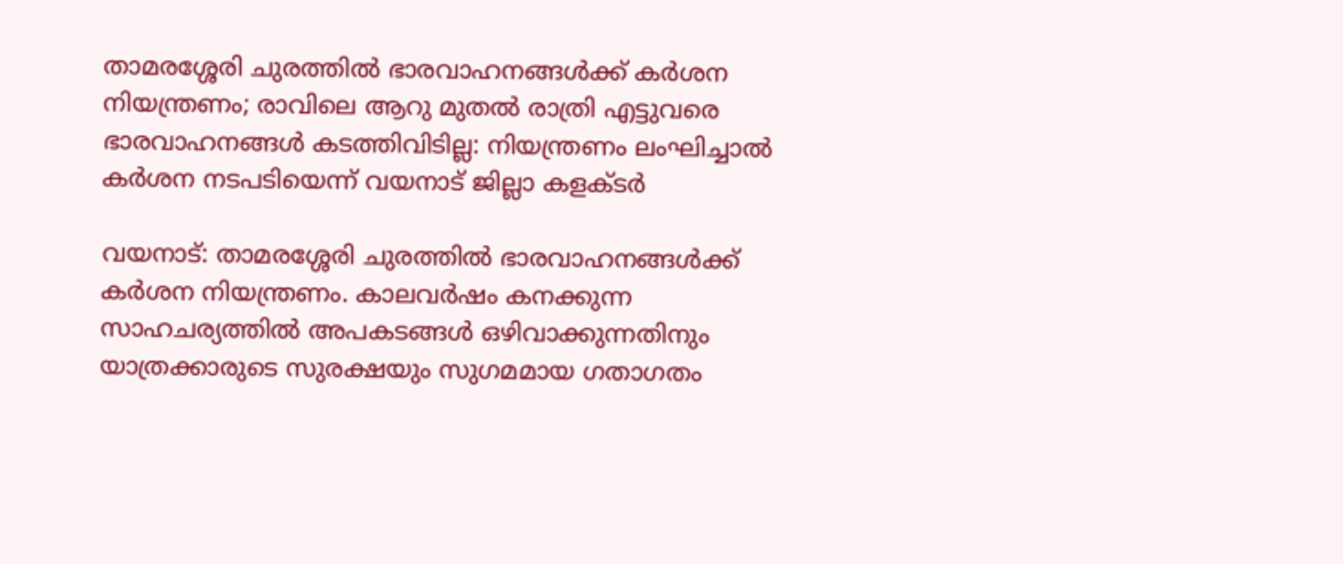താമരശ്ശേരി ചുരത്തില്‍ ഭാരവാഹനങ്ങള്‍ക്ക് കര്‍ശന നിയന്ത്രണം; രാവിലെ ആറു മുതല്‍ രാത്രി എട്ടുവരെ ഭാരവാഹനങ്ങള്‍ കടത്തിവിടില്ല: നിയന്ത്രണം ലംഘിച്ചാല്‍ കര്‍ശന നടപടിയെന്ന് വയനാട് ജില്ലാ കളക്ടര്‍

വയനാട്: താമരശ്ശേരി ചുരത്തില്‍ ഭാരവാഹനങ്ങള്‍ക്ക് കര്‍ശന നിയന്ത്രണം. കാലവര്‍ഷം കനക്കുന്ന സാഹചര്യത്തില്‍ അപകടങ്ങള്‍ ഒഴിവാക്കുന്നതിനും യാത്രക്കാരുടെ സുരക്ഷയും സുഗമമായ ഗതാഗതം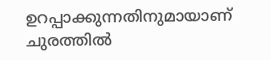ഉറപ്പാക്കുന്നതിനുമായാണ് ചുരത്തില്‍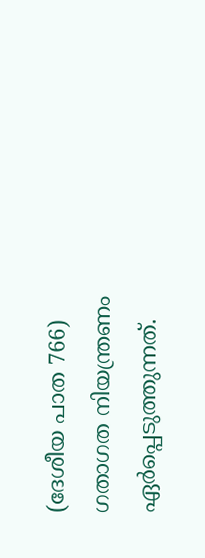(ദേശീയ പാത 766) ഗതാഗത നിയന്ത്രണം ഏര്‍പ്പെടുത്തുന്നത്.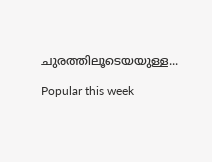ചുരത്തിലൂടെയയുള്ള...

Popular this week